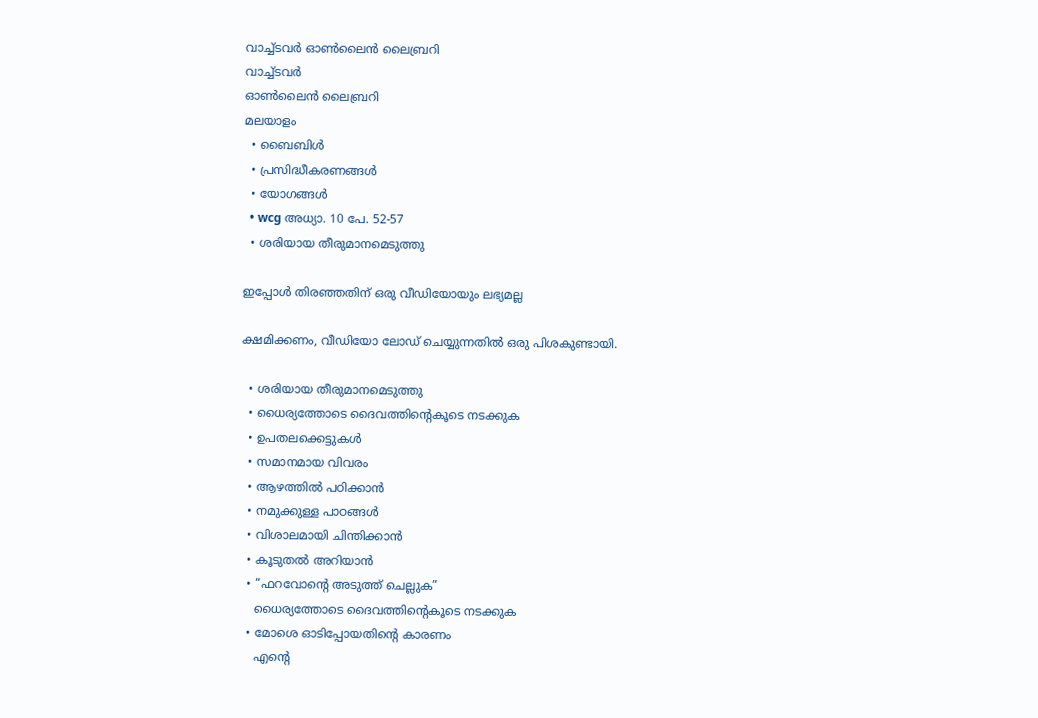വാച്ച്ടവര്‍ ഓണ്‍ലൈന്‍ ലൈബ്രറി
വാച്ച്ടവര്‍
ഓണ്‍ലൈന്‍ ലൈബ്രറി
മലയാളം
  • ബൈബിൾ
  • പ്രസിദ്ധീകരണങ്ങൾ
  • യോഗങ്ങൾ
  • wcg അധ്യാ. 10 പേ. 52-57
  • ശരിയായ തീരുമാനമെടുത്തു

ഇപ്പോൾ തിരഞ്ഞതിന് ഒരു വീഡിയോയും ലഭ്യമല്ല

ക്ഷമിക്കണം, വീഡിയോ ലോഡ് ചെയ്യുന്നതിൽ ഒരു പിശകുണ്ടായി.

  • ശരിയായ തീരുമാനമെടുത്തു
  • ധൈര്യത്തോടെ ദൈവത്തിന്റെകൂടെ നടക്കുക
  • ഉപതലക്കെട്ടുകള്‍
  • സമാനമായ വിവരം
  • ആഴത്തിൽ പഠിക്കാൻ
  • നമുക്കുള്ള പാഠങ്ങൾ
  • വിശാലമായി ചിന്തിക്കാൻ
  • കൂടുതൽ അറിയാൻ
  • “ഫറവോന്റെ അടുത്ത്‌ ചെല്ലുക”
    ധൈര്യത്തോടെ ദൈവത്തിന്റെകൂടെ നടക്കുക
  • മോശെ ഓടിപ്പോയതിന്റെ കാരണം
    എന്റെ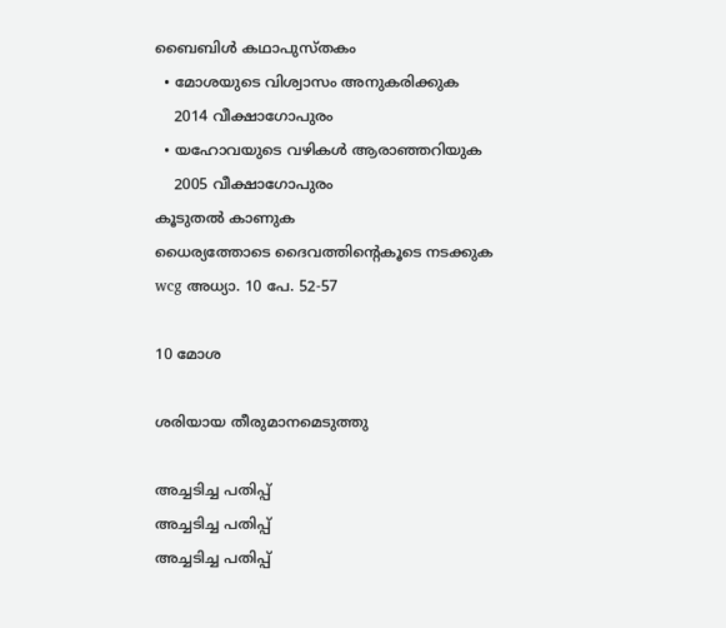ബൈബിൾ കഥാപുസ്‌തകം
  • മോശയുടെ വിശ്വാസം അനുകരിക്കുക
    2014 വീക്ഷാഗോപുരം
  • യഹോവയുടെ വഴികൾ ആരാഞ്ഞറിയുക
    2005 വീക്ഷാഗോപുരം
കൂടുതൽ കാണുക
ധൈര്യത്തോടെ ദൈവത്തിന്റെകൂടെ നടക്കുക
wcg അധ്യാ. 10 പേ. 52-57

10 മോശ

ശരിയായ തീരുമാനമെടുത്തു

അച്ചടിച്ച പതിപ്പ്
അച്ചടിച്ച പതിപ്പ്
അച്ചടിച്ച പതിപ്പ്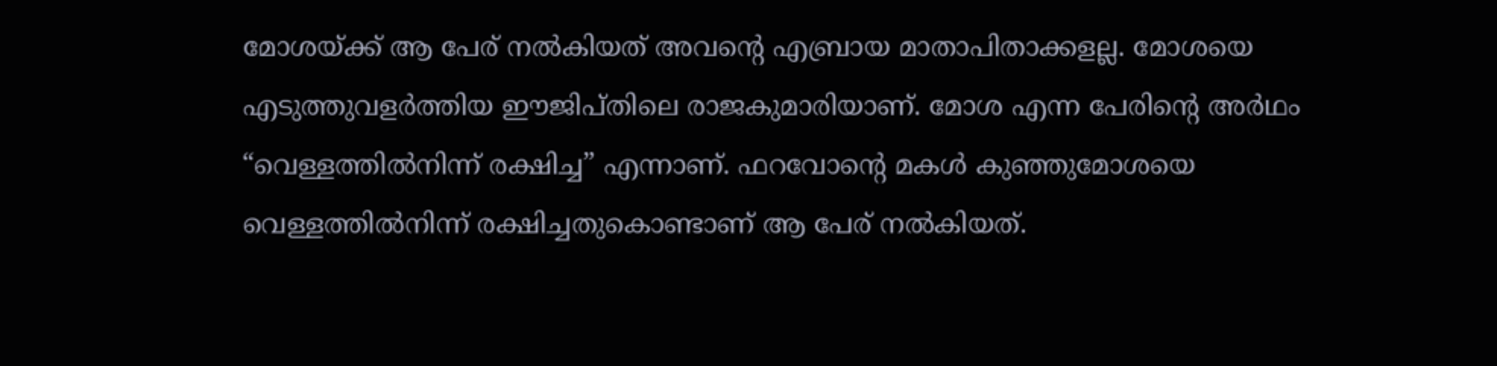മോശയ്‌ക്ക്‌ ആ പേര്‌ നൽകിയത്‌ അവന്റെ എബ്രായ മാതാപിതാക്കളല്ല. മോശയെ എടുത്തുവളർത്തിയ ഈജിപ്‌തിലെ രാജകുമാരിയാണ്‌. മോശ എന്ന പേരിന്റെ അർഥം “വെള്ളത്തിൽനിന്ന്‌ രക്ഷിച്ച” എന്നാണ്‌. ഫറവോന്റെ മകൾ കുഞ്ഞുമോശയെ വെള്ളത്തിൽനിന്ന്‌ രക്ഷിച്ചതുകൊണ്ടാണ്‌ ആ പേര്‌ നൽകിയത്‌.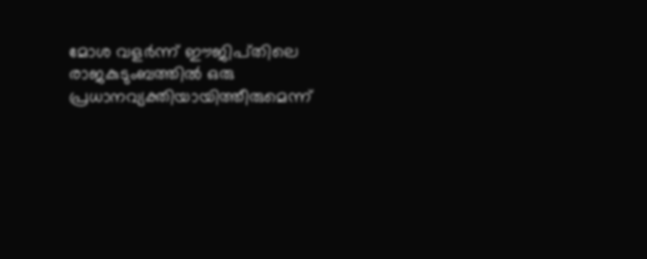മോശ വളർന്ന്‌ ഈജിപ്‌തിലെ രാജകുടുംബത്തിൽ ഒരു പ്രധാനവ്യക്തിയായിത്തീരുമെന്ന്‌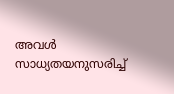അവൾ സാധ്യതയനുസരിച്ച്‌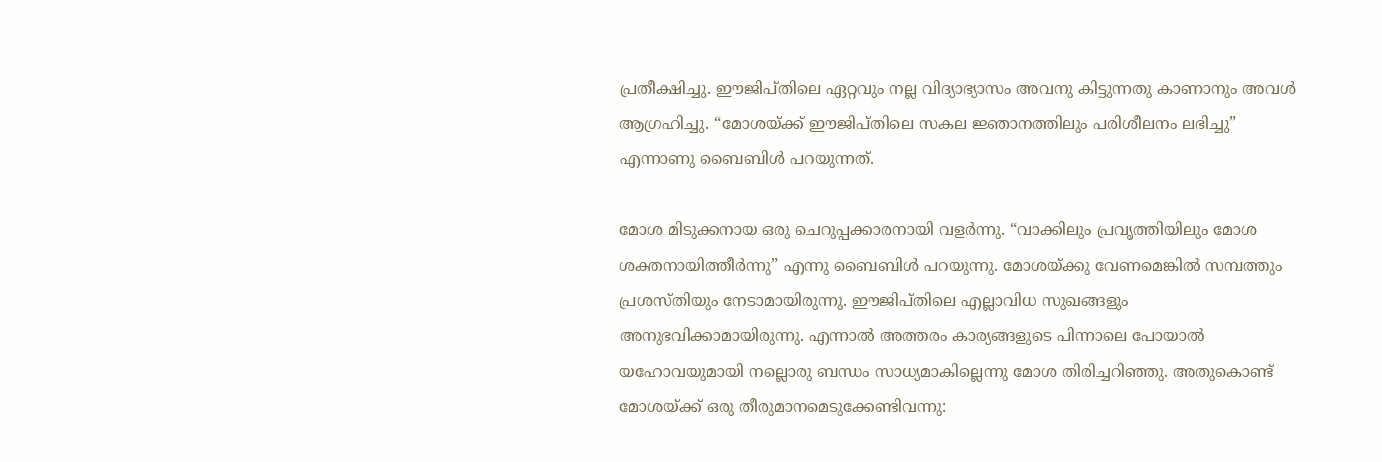പ്രതീക്ഷിച്ചു. ഈജിപ്‌തിലെ ഏറ്റവും നല്ല വിദ്യാഭ്യാസം അവനു കിട്ടുന്നതു കാണാനും അവൾ ആഗ്രഹിച്ചു. “മോശയ്‌ക്ക്‌ ഈജിപ്‌തിലെ സകല ജ്ഞാനത്തിലും പരിശീലനം ലഭിച്ചു” എന്നാണു ബൈബിൾ പറയുന്നത്‌.

മോശ മിടുക്കനായ ഒരു ചെറുപ്പക്കാരനായി വളർന്നു. “വാക്കിലും പ്രവൃത്തിയിലും മോശ ശക്തനായിത്തീർന്നു” എന്നു ബൈബിൾ പറയുന്നു. മോശയ്‌ക്കു വേണമെങ്കിൽ സമ്പത്തും പ്രശസ്‌തിയും നേടാമായിരുന്നു. ഈജിപ്‌തിലെ എല്ലാവിധ സുഖങ്ങളും അനുഭവിക്കാമായിരുന്നു. എന്നാൽ അത്തരം കാര്യങ്ങളുടെ പിന്നാലെ പോയാൽ യഹോവയുമായി നല്ലൊരു ബന്ധം സാധ്യമാകില്ലെന്നു മോശ തിരിച്ചറിഞ്ഞു. അതുകൊണ്ട്‌ മോശയ്‌ക്ക്‌ ഒരു തീരുമാനമെടുക്കേണ്ടിവന്നു: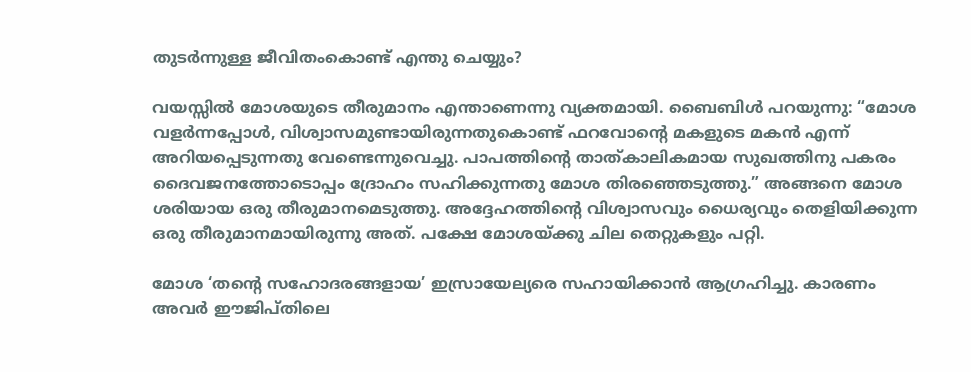തുടർന്നുള്ള ജീവിതംകൊണ്ട്‌ എന്തു ചെയ്യും?

വയസ്സിൽ മോശയുടെ തീരുമാനം എന്താണെന്നു വ്യക്തമായി. ബൈബിൾ പറയുന്നു: “മോശ വളർന്നപ്പോൾ, വിശ്വാസമുണ്ടായിരുന്നതുകൊണ്ട്‌ ഫറവോന്റെ മകളുടെ മകൻ എന്ന്‌ അറിയപ്പെടുന്നതു വേണ്ടെന്നുവെച്ചു. പാപത്തിന്റെ താത്‌കാലികമായ സുഖത്തിനു പകരം ദൈവജനത്തോടൊപ്പം ദ്രോഹം സഹിക്കുന്നതു മോശ തിരഞ്ഞെടുത്തു.” അങ്ങനെ മോശ ശരിയായ ഒരു തീരുമാനമെടുത്തു. അദ്ദേഹത്തിന്റെ വിശ്വാസവും ധൈര്യവും തെളിയിക്കുന്ന ഒരു തീരുമാനമായിരുന്നു അത്‌. പക്ഷേ മോശയ്‌ക്കു ചില തെറ്റുകളും പറ്റി.

മോശ ‘തന്റെ സഹോദരങ്ങളായ’ ഇസ്രായേല്യരെ സഹായിക്കാൻ ആഗ്രഹിച്ചു. കാരണം അവർ ഈജിപ്‌തിലെ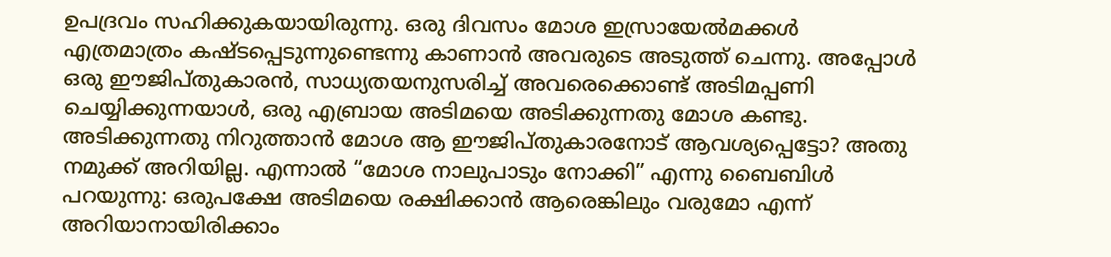ഉപദ്രവം സഹിക്കുകയായിരുന്നു. ഒരു ദിവസം മോശ ഇസ്രായേൽമക്കൾ എത്രമാത്രം കഷ്ടപ്പെടുന്നുണ്ടെന്നു കാണാൻ അവരുടെ അടുത്ത്‌ ചെന്നു. അപ്പോൾ ഒരു ഈജിപ്‌തുകാരൻ, സാധ്യതയനുസരിച്ച്‌ അവരെക്കൊണ്ട്‌ അടിമപ്പണി ചെയ്യിക്കുന്നയാൾ, ഒരു എബ്രായ അടിമയെ അടിക്കുന്നതു മോശ കണ്ടു. അടിക്കുന്നതു നിറുത്താൻ മോശ ആ ഈജിപ്‌തുകാരനോട്‌ ആവശ്യപ്പെട്ടോ? അതു നമുക്ക്‌ അറിയില്ല. എന്നാൽ “മോശ നാലുപാടും നോക്കി” എന്നു ബൈബിൾ പറയുന്നു: ഒരുപക്ഷേ അടിമയെ രക്ഷിക്കാൻ ആരെങ്കിലും വരുമോ എന്ന്‌ അറിയാനായിരിക്കാം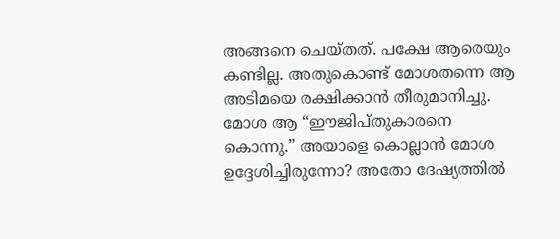അങ്ങനെ ചെയ്‌തത്‌. പക്ഷേ ആരെയും കണ്ടില്ല. അതുകൊണ്ട്‌ മോശതന്നെ ആ അടിമയെ രക്ഷിക്കാൻ തീരുമാനിച്ചു. മോശ ആ “ഈജിപ്‌തുകാരനെ കൊന്നു.” അയാളെ കൊല്ലാൻ മോശ ഉദ്ദേശിച്ചിരുന്നോ? അതോ ദേഷ്യത്തിൽ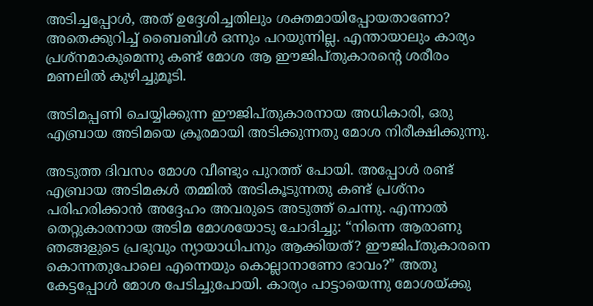അടിച്ചപ്പോൾ, അത്‌ ഉദ്ദേശിച്ചതിലും ശക്തമായിപ്പോയതാണോ? അതെക്കുറിച്ച്‌ ബൈബിൾ ഒന്നും പറയുന്നില്ല. എന്തായാലും കാര്യം പ്രശ്‌നമാകുമെന്നു കണ്ട്‌ മോശ ആ ഈജിപ്‌തുകാരന്റെ ശരീരം മണലിൽ കുഴിച്ചുമൂടി.

അടിമപ്പണി ചെയ്യിക്കുന്ന ഈജിപ്‌തുകാരനായ അധികാരി, ഒരു എബ്രായ അടിമയെ ക്രൂരമായി അടിക്കുന്നതു മോശ നിരീക്ഷിക്കുന്നു.

അടുത്ത ദിവസം മോശ വീണ്ടും പുറത്ത്‌ പോയി. അപ്പോൾ രണ്ട്‌ എബ്രായ അടിമകൾ തമ്മിൽ അടികൂടുന്നതു കണ്ട്‌ പ്രശ്‌നം പരിഹരിക്കാൻ അദ്ദേഹം അവരുടെ അടുത്ത്‌ ചെന്നു. എന്നാൽ തെറ്റുകാരനായ അടിമ മോശയോടു ചോദിച്ചു: “നിന്നെ ആരാണു ഞങ്ങളുടെ പ്രഭുവും ന്യായാധിപനും ആക്കിയത്‌? ഈജിപ്‌തുകാരനെ കൊന്നതുപോലെ എന്നെയും കൊല്ലാനാണോ ഭാവം?” അതു കേട്ടപ്പോൾ മോശ പേടിച്ചുപോയി. കാര്യം പാട്ടായെന്നു മോശയ്‌ക്കു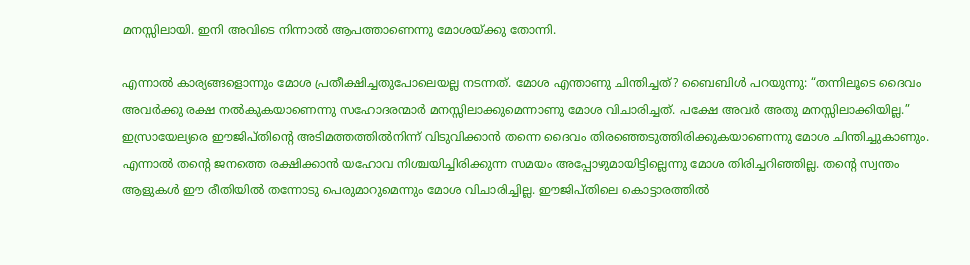മനസ്സിലായി. ഇനി അവിടെ നിന്നാൽ ആപത്താണെന്നു മോശയ്‌ക്കു തോന്നി.

എന്നാൽ കാര്യങ്ങളൊന്നും മോശ പ്രതീക്ഷിച്ചതുപോലെയല്ല നടന്നത്‌. മോശ എന്താണു ചിന്തിച്ചത്‌? ബൈബിൾ പറയുന്നു: “തന്നിലൂടെ ദൈവം അവർക്കു രക്ഷ നൽകുകയാണെന്നു സഹോദരന്മാർ മനസ്സിലാക്കുമെന്നാണു മോശ വിചാരിച്ചത്‌. പക്ഷേ അവർ അതു മനസ്സിലാക്കിയില്ല.” ഇസ്രായേല്യരെ ഈജിപ്‌തിന്റെ അടിമത്തത്തിൽനിന്ന്‌ വിടുവിക്കാൻ തന്നെ ദൈവം തിരഞ്ഞെടുത്തിരിക്കുകയാണെന്നു മോശ ചിന്തിച്ചുകാണും. എന്നാൽ തന്റെ ജനത്തെ രക്ഷിക്കാൻ യഹോവ നിശ്ചയിച്ചിരിക്കുന്ന സമയം അപ്പോഴുമായിട്ടില്ലെന്നു മോശ തിരിച്ചറിഞ്ഞില്ല. തന്റെ സ്വന്തം ആളുകൾ ഈ രീതിയിൽ തന്നോടു പെരുമാറുമെന്നും മോശ വിചാരിച്ചില്ല. ഈജിപ്‌തിലെ കൊട്ടാരത്തിൽ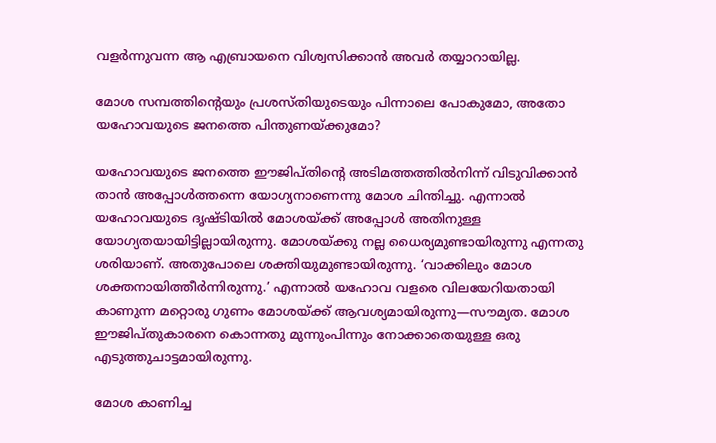വളർന്നുവന്ന ആ എബ്രായനെ വിശ്വസിക്കാൻ അവർ തയ്യാറായില്ല.

മോശ സമ്പത്തിന്റെയും പ്രശസ്‌തിയുടെയും പിന്നാലെ പോകുമോ, അതോ യഹോവയുടെ ജനത്തെ പിന്തുണയ്‌ക്കുമോ?

യഹോവയുടെ ജനത്തെ ഈജിപ്‌തിന്റെ അടിമത്തത്തിൽനിന്ന്‌ വിടുവിക്കാൻ താൻ അപ്പോൾത്തന്നെ യോഗ്യനാണെന്നു മോശ ചിന്തിച്ചു. എന്നാൽ യഹോവയുടെ ദൃഷ്ടിയിൽ മോശയ്‌ക്ക്‌ അപ്പോൾ അതിനുള്ള യോഗ്യതയായിട്ടില്ലായിരുന്നു. മോശയ്‌ക്കു നല്ല ധൈര്യമുണ്ടായിരുന്നു എന്നതു ശരിയാണ്‌. അതുപോലെ ശക്തിയുമുണ്ടായിരുന്നു. ‘വാക്കിലും മോശ ശക്തനായിത്തീർന്നിരുന്നു.’ എന്നാൽ യഹോവ വളരെ വിലയേറിയതായി കാണുന്ന മറ്റൊരു ഗുണം മോശയ്‌ക്ക്‌ ആവശ്യമായിരുന്നു—സൗമ്യത. മോശ ഈജിപ്‌തുകാരനെ കൊന്നതു മുന്നുംപിന്നും നോക്കാതെയുള്ള ഒരു എടുത്തുചാട്ടമായിരുന്നു.

മോശ കാണിച്ച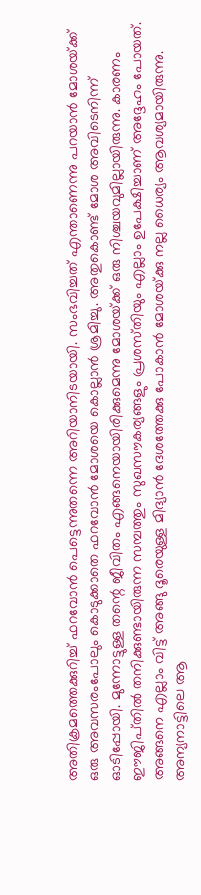അതിക്രമത്തെക്കുറിച്ച്‌ ഫറവോൻ പെട്ടെന്നുതന്നെ അറിയാനിടയായി. സംഭവിച്ചത്‌ എന്താണെന്നു പറയാൻ മോശയ്‌ക്ക്‌ ഒരു അവസരംപോലും കൊടുക്കാതെ ഫറവോൻ മോശയെ കൊല്ലാൻ ശ്രമിച്ചു. അതുകൊണ്ട്‌ മോശ അവിടെനിന്ന്‌ ഓടിപ്പോയി. മുന്നോട്ടുള്ള തന്റെ ജീവിതം എങ്ങനെയായിരിക്കുമെന്നു മോശയ്‌ക്ക്‌ ഒരു നിശ്ചയവുമില്ലായിരുന്നു. കാരണം ഈജിപ്‌തിൽ തനിക്കുണ്ടായിരുന്ന സമ്പത്തും സുഖസൗകര്യങ്ങളും പ്രശസ്‌തിയും എല്ലാം ഉപേക്ഷിച്ചാണ്‌ അദ്ദേഹം പോയത്‌. അങ്ങനെ എല്ലാം വിട്ട്‌ അങ്ങു ദൂരെയുള്ള മിദ്യാൻ ദേശത്തേക്കു പോകാൻ മോശയ്‌ക്കു നല്ല ധൈര്യം ആവശ്യമായിരുന്നു. അന്യനാട്ടിലെ ആ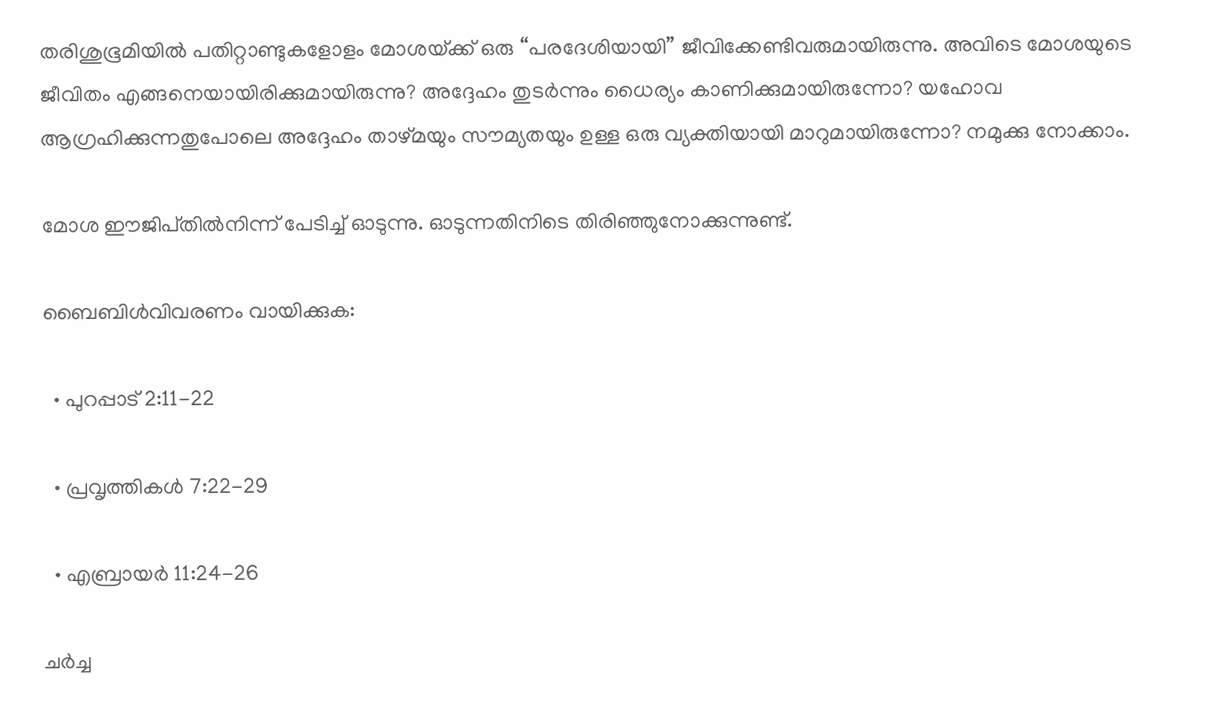തരിശുഭൂമിയിൽ പതിറ്റാണ്ടുകളോളം മോശയ്‌ക്ക്‌ ഒരു “പരദേശിയായി” ജീവിക്കേണ്ടിവരുമായിരുന്നു. അവിടെ മോശയുടെ ജീവിതം എങ്ങനെയായിരിക്കുമായിരുന്നു? അദ്ദേഹം തുടർന്നും ധൈര്യം കാണിക്കുമായിരുന്നോ? യഹോവ ആഗ്രഹിക്കുന്നതുപോലെ അദ്ദേഹം താഴ്‌മയും സൗമ്യതയും ഉള്ള ഒരു വ്യക്തിയായി മാറുമായിരുന്നോ? നമുക്കു നോക്കാം.

മോശ ഈജിപ്‌തിൽനിന്ന്‌ പേടിച്ച്‌ ഓടുന്നു. ഓടുന്നതിനിടെ തിരിഞ്ഞുനോക്കുന്നുണ്ട്‌.

ബൈബിൾവിവരണം വായിക്കുക:

  • പുറപ്പാട്‌ 2:11-22

  • പ്രവൃത്തികൾ 7:22-29

  • എബ്രായർ 11:24-26

ചർച്ച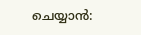ചെയ്യാൻ: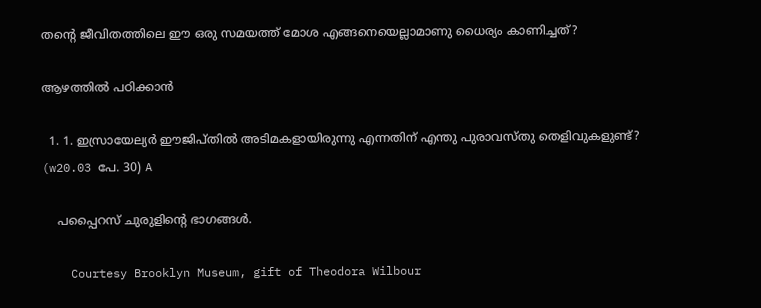തന്റെ ജീവിതത്തിലെ ഈ ഒരു സമയത്ത്‌ മോശ എങ്ങനെയെല്ലാമാണു ധൈര്യം കാണിച്ചത്‌?

ആഴത്തിൽ പഠിക്കാൻ

  1. 1. ഇസ്രായേല്യർ ഈജിപ്‌തിൽ അടിമകളായിരുന്നു എന്നതിന്‌ എന്തു പുരാവസ്‌തു തെളിവുകളുണ്ട്‌? (w20.03 പേ. 30) A

    പപ്പൈറസ്‌ ചുരുളിന്റെ ഭാഗങ്ങൾ.

    Courtesy Brooklyn Museum, gift of Theodora Wilbour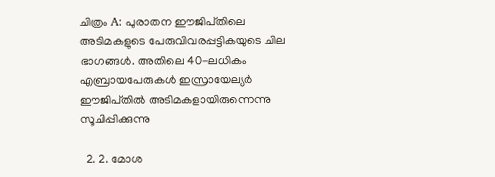ചിത്രം A: പുരാതന ഈജിപ്‌തിലെ അടിമകളുടെ പേരുവിവരപ്പട്ടികയുടെ ചില ഭാഗങ്ങൾ. അതിലെ 40-ലധികം എബ്രായപേരുകൾ ഇസ്രായേല്യർ ഈജിപ്‌തിൽ അടിമകളായിരുന്നെന്നു സൂചിപ്പിക്കുന്നു

  2. 2. മോശ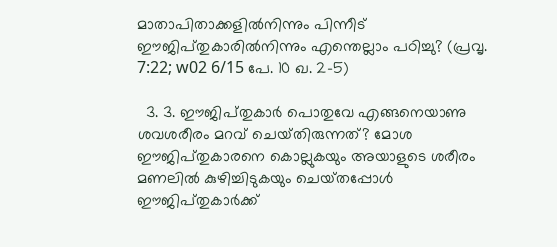മാതാപിതാക്കളിൽനിന്നും പിന്നീട്‌ ഈജിപ്‌തുകാരിൽനിന്നും എന്തെല്ലാം പഠിച്ചു? (പ്രവൃ. 7:22; w02 6/15 പേ. 10 ഖ. 2-5)

  3. 3. ഈജിപ്‌തുകാർ പൊതുവേ എങ്ങനെയാണു ശവശരീരം മറവ്‌ ചെയ്‌തിരുന്നത്‌? മോശ ഈജിപ്‌തുകാരനെ കൊല്ലുകയും അയാളുടെ ശരീരം മണലിൽ കുഴിച്ചിടുകയും ചെയ്‌തപ്പോൾ ഈജിപ്‌തുകാർക്ക്‌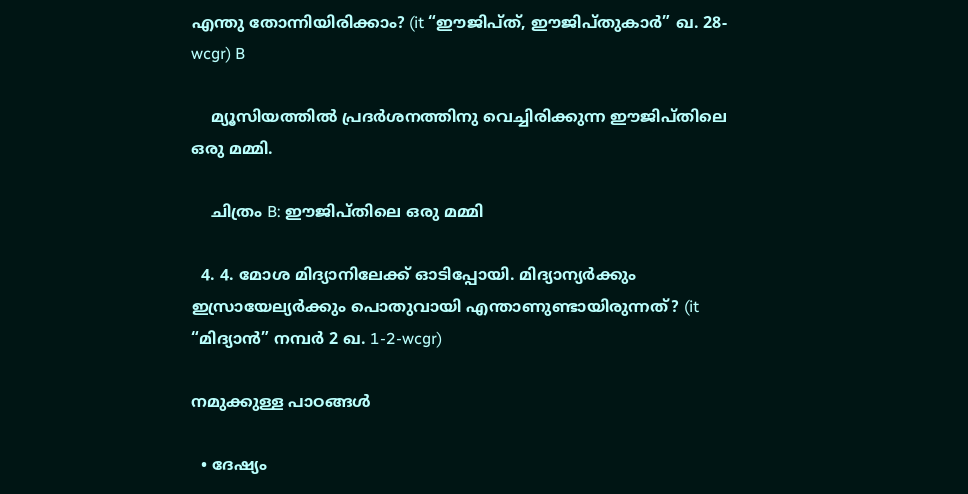എന്തു തോന്നിയിരിക്കാം? (it “ഈജിപ്‌ത്‌, ഈജിപ്‌തുകാർ” ഖ. 28-wcgr) B

    മ്യൂസിയത്തിൽ പ്രദർശനത്തിനു വെച്ചിരിക്കുന്ന ഈജിപ്‌തിലെ ഒരു മമ്മി.

    ചിത്രം B: ഈജിപ്‌തിലെ ഒരു മമ്മി

  4. 4. മോശ മിദ്യാനിലേക്ക്‌ ഓടിപ്പോയി. മിദ്യാന്യർക്കും ഇസ്രായേല്യർക്കും പൊതുവായി എന്താണുണ്ടായിരുന്നത്‌? (it “മിദ്യാൻ” നമ്പർ 2 ഖ. 1-2-wcgr)

നമുക്കുള്ള പാഠങ്ങൾ

  • ദേഷ്യം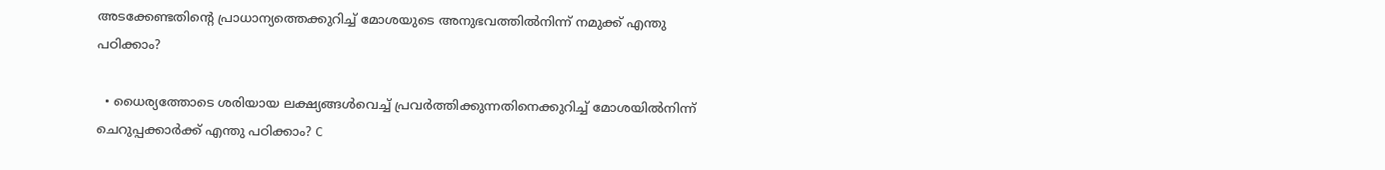അടക്കേണ്ടതിന്റെ പ്രാധാന്യത്തെക്കുറിച്ച്‌ മോശയുടെ അനുഭവത്തിൽനിന്ന്‌ നമുക്ക്‌ എന്തു പഠിക്കാം?

  • ധൈര്യത്തോടെ ശരിയായ ലക്ഷ്യങ്ങൾവെച്ച്‌ പ്രവർത്തിക്കുന്നതിനെക്കുറിച്ച്‌ മോശയിൽനിന്ന്‌ ചെറുപ്പക്കാർക്ക്‌ എന്തു പഠിക്കാം? C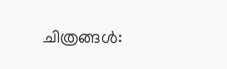ചിത്രങ്ങൾ: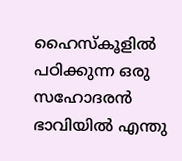ഹൈസ്‌കൂളിൽ പഠിക്കുന്ന ഒരു സഹോദരൻ ഭാവിയിൽ എന്തു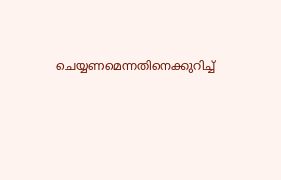ചെയ്യണമെന്നതിനെക്കുറിച്ച്‌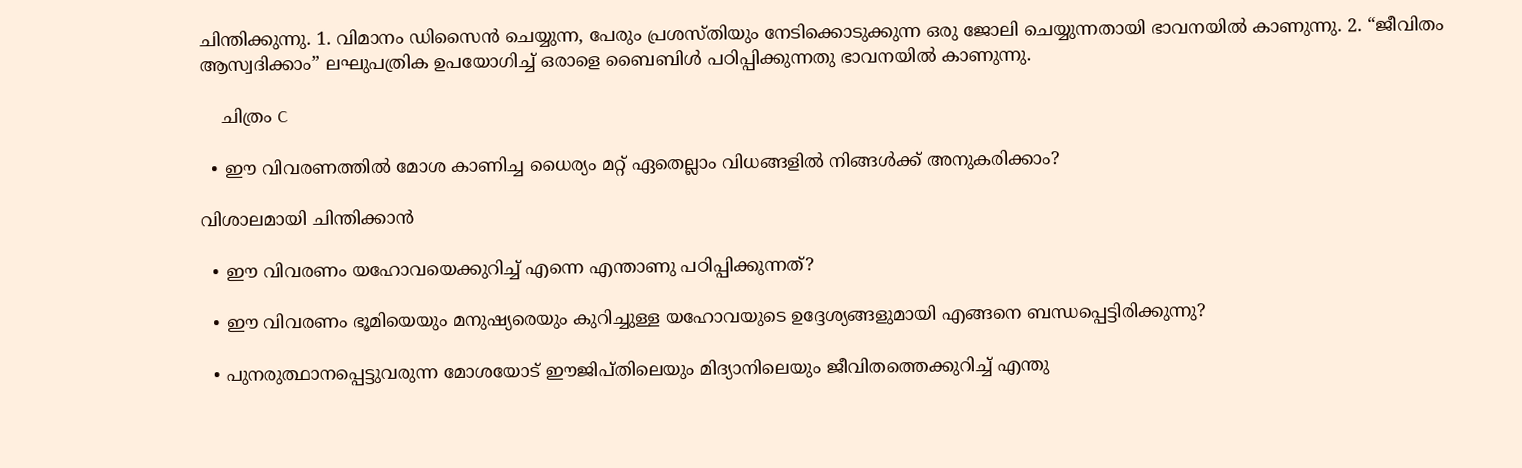ചിന്തിക്കുന്നു. 1. വിമാനം ഡിസൈൻ ചെയ്യുന്ന, പേരും പ്രശസ്‌തിയും നേടിക്കൊടുക്കുന്ന ഒരു ജോലി ചെയ്യുന്നതായി ഭാവനയിൽ കാണുന്നു. 2. “ജീവിതം ആസ്വദിക്കാം” ലഘുപത്രിക ഉപയോഗിച്ച്‌ ഒരാളെ ബൈബിൾ പഠിപ്പിക്കുന്നതു ഭാവനയിൽ കാണുന്നു.

    ചിത്രം C

  • ഈ വിവരണത്തിൽ മോശ കാണിച്ച ധൈര്യം മറ്റ്‌ ഏതെല്ലാം വിധങ്ങളിൽ നിങ്ങൾക്ക്‌ അനുകരിക്കാം?

വിശാലമായി ചിന്തിക്കാൻ

  • ഈ വിവരണം യഹോവയെക്കുറിച്ച്‌ എന്നെ എന്താണു പഠിപ്പിക്കുന്നത്‌?

  • ഈ വിവരണം ഭൂമിയെയും മനുഷ്യരെയും കുറിച്ചുള്ള യഹോവയുടെ ഉദ്ദേശ്യങ്ങളുമായി എങ്ങനെ ബന്ധപ്പെട്ടിരിക്കുന്നു?

  • പുനരുത്ഥാനപ്പെട്ടുവരുന്ന മോശയോട്‌ ഈജിപ്‌തിലെയും മിദ്യാനിലെയും ജീവിതത്തെക്കുറിച്ച്‌ എന്തു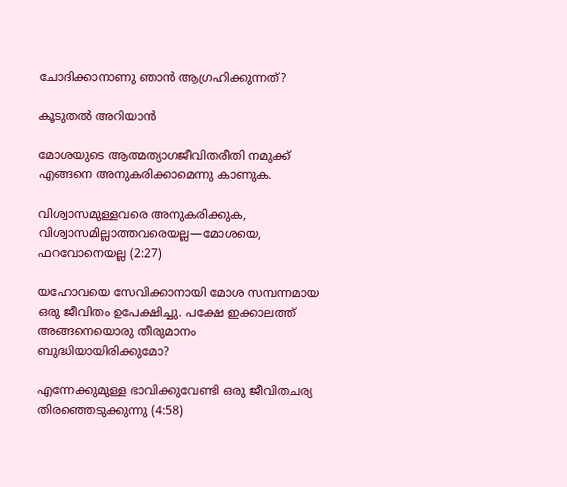ചോദിക്കാനാണു ഞാൻ ആഗ്രഹിക്കുന്നത്‌?

കൂടുതൽ അറിയാൻ

മോശയുടെ ആത്മത്യാഗജീവിതരീതി നമുക്ക്‌ എങ്ങനെ അനുകരിക്കാമെന്നു കാണുക.

വിശ്വാസമുള്ളവരെ അനുകരിക്കുക, വിശ്വാസമില്ലാത്തവരെയല്ല—മോശയെ, ഫറവോനെയല്ല (2:27)

യഹോവയെ സേവിക്കാനായി മോശ സമ്പന്നമായ ഒരു ജീവിതം ഉപേക്ഷിച്ചു. പക്ഷേ ഇക്കാലത്ത്‌ അങ്ങനെയൊരു തീരുമാനം ബുദ്ധിയായിരിക്കുമോ?

എന്നേക്കുമുള്ള ഭാവിക്കുവേണ്ടി ഒരു ജീവിതചര്യ തിരഞ്ഞെടുക്കുന്നു (4:58)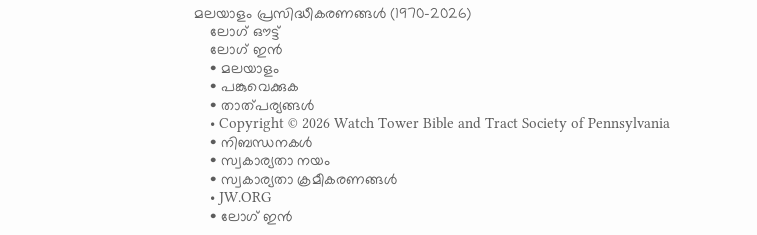മലയാളം പ്രസിദ്ധീകരണങ്ങൾ (1970-2026)
    ലോഗ് ഔട്ട്
    ലോഗ് ഇൻ
    • മലയാളം
    • പങ്കുവെക്കുക
    • താത്പര്യങ്ങൾ
    • Copyright © 2026 Watch Tower Bible and Tract Society of Pennsylvania
    • നിബന്ധനകള്‍
    • സ്വകാര്യതാ നയം
    • സ്വകാര്യതാ ക്രമീകരണങ്ങൾ
    • JW.ORG
    • ലോഗ് ഇൻ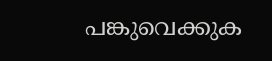പങ്കുവെക്കുക